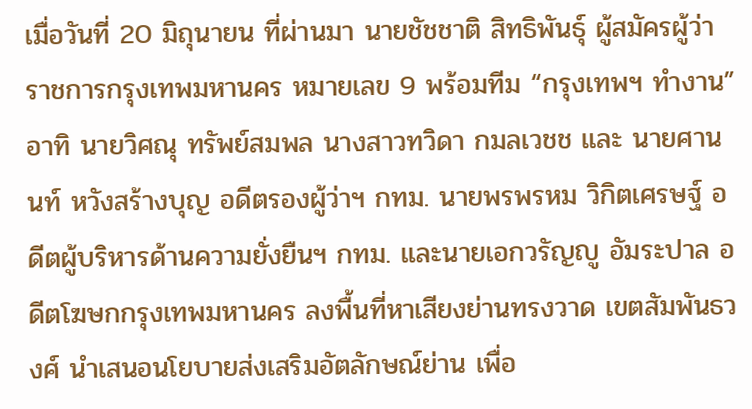เมื่อวันที่ 20 มิถุนายน ที่ผ่านมา นายชัชชาติ สิทธิพันธุ์ ผู้สมัครผู้ว่าราชการกรุงเทพมหานคร หมายเลข 9 พร้อมทีม “กรุงเทพฯ ทำงาน” อาทิ นายวิศณุ ทรัพย์สมพล นางสาวทวิดา กมลเวชช และ นายศานนท์ หวังสร้างบุญ อดีตรองผู้ว่าฯ กทม. นายพรพรหม วิกิตเศรษฐ์ อดีตผู้บริหารด้านความยั่งยืนฯ กทม. และนายเอกวรัญญู อัมระปาล อดีตโฆษกกรุงเทพมหานคร ลงพื้นที่หาเสียงย่านทรงวาด เขตสัมพันธวงศ์ นำเสนอนโยบายส่งเสริมอัตลักษณ์ย่าน เพื่อ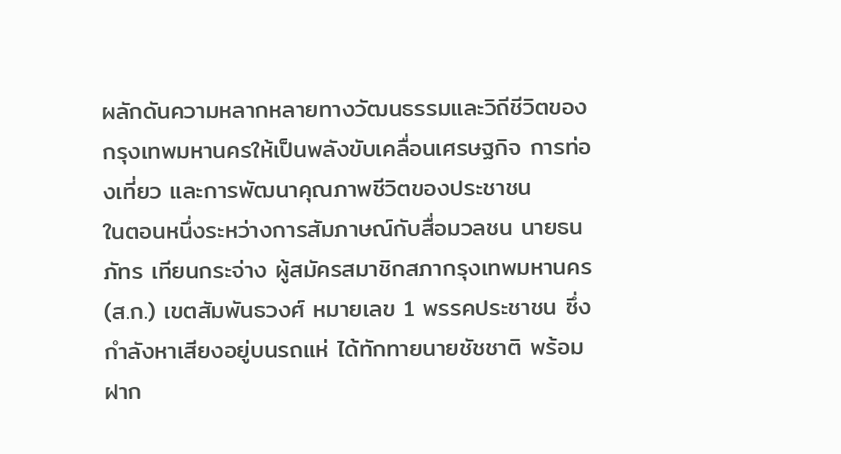ผลักดันความหลากหลายทางวัฒนธรรมและวิถีชีวิตของกรุงเทพมหานครให้เป็นพลังขับเคลื่อนเศรษฐกิจ การท่องเที่ยว และการพัฒนาคุณภาพชีวิตของประชาชน
ในตอนหนึ่งระหว่างการสัมภาษณ์กับสื่อมวลชน นายธนภัทร เทียนกระจ่าง ผู้สมัครสมาชิกสภากรุงเทพมหานคร (ส.ก.) เขตสัมพันธวงศ์ หมายเลข 1 พรรคประชาชน ซึ่งกำลังหาเสียงอยู่บนรถแห่ ได้ทักทายนายชัชชาติ พร้อมฝาก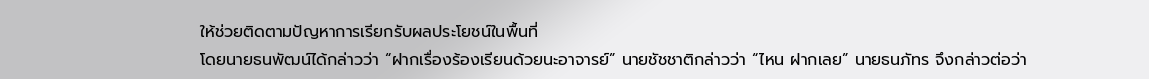ให้ช่วยติดตามปัญหาการเรียกรับผลประโยชน์ในพื้นที่
โดยนายธนพัฒน์ได้กล่าวว่า “ฝากเรื่องร้องเรียนด้วยนะอาจารย์” นายชัชชาติกล่าวว่า “ไหน ฝากเลย” นายธนภัทร จึงกล่าวต่อว่า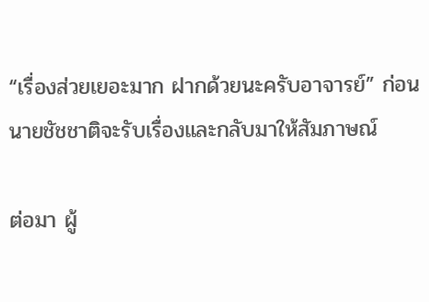“เรื่องส่วยเยอะมาก ฝากด้วยนะครับอาจารย์” ก่อนนายชัชชาติจะรับเรื่องและกลับมาให้สัมภาษณ์

ต่อมา ผู้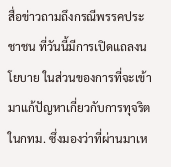สื่อข่าวถามถึงกรณีพรรคประชาชน ที่วันนี้มีการเปิดแถลงนโยบาย ในส่วนของการที่จะเข้ามาแก้ปัญหาเกี่ยวกับการทุจริตในกทม. ซึ่งมองว่าที่ผ่านมาเห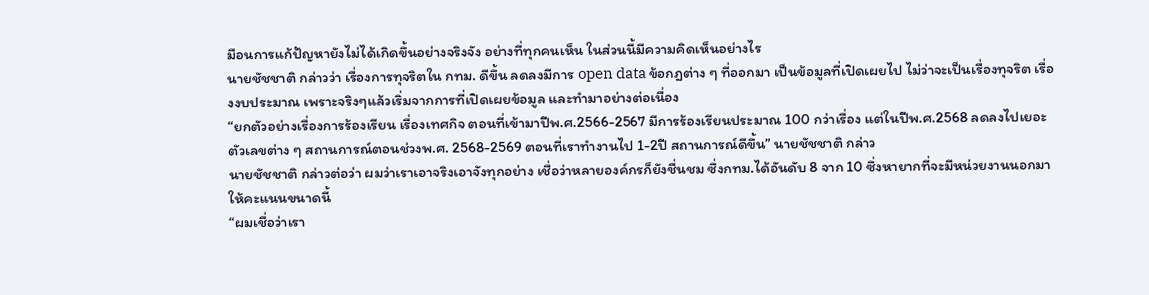มือนการแก้ปัญหายังไม่ได้เกิดขึ้นอย่างจริงจัง อย่างที่ทุกคนเห็น ในส่วนนี้มีความคิดเห็นอย่างไร
นายชัชชาติ กล่าวว่า เรื่องการทุจริตใน กทม. ดีขึ้น ลดลงมีการ open data ข้อกฎต่าง ๆ ที่ออกมา เป็นข้อมูลที่เปิดเผยไป ไม่ว่าจะเป็นเรื่องทุจริต เรื่องงบประมาณ เพราะจริงๆแล้วเริ่มจากการที่เปิดเผยข้อมูล และทำมาอย่างต่อเนื่อง
“ยกตัวอย่างเรื่องการร้องเรียน เรื่องเทศกิจ ตอนที่เข้ามาปีพ.ศ.2566-2567 มีการร้องเรียนประมาณ 100 กว่าเรื่อง แต่ในปีพ.ศ.2568 ลดลงไปเยอะ ตัวเลขต่าง ๆ สถานการณ์ตอนช่วงพ.ศ. 2568-2569 ตอนที่เราทำงานไป 1-2ปี สถานการณ์ดีขึ้น” นายชัชชาติ กล่าว
นายชัชชาติ กล่าวต่อว่า ผมว่าเราเอาจริงเอาจังทุกอย่าง เชื่อว่าหลายองค์กรก็ยังชื่นชม ซึ่งกทม.ได้อันดับ 8 จาก 10 ซึ่งหายากที่จะมีหน่วยงานนอกมาให้คะแนนขนาดนี้
“ผมเชื่อว่าเรา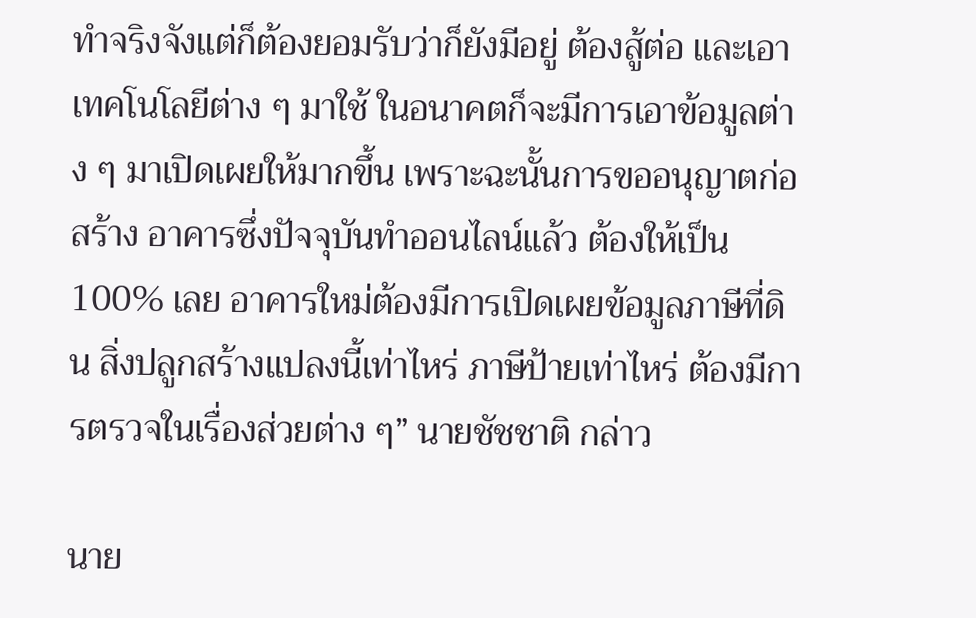ทำจริงจังแต่ก็ต้องยอมรับว่าก็ยังมีอยู่ ต้องสู้ต่อ และเอาเทคโนโลยีต่าง ๆ มาใช้ ในอนาคตก็จะมีการเอาข้อมูลต่าง ๆ มาเปิดเผยให้มากขึ้น เพราะฉะนั้นการขออนุญาตก่อสร้าง อาคารซึ่งปัจจุบันทำออนไลน์แล้ว ต้องให้เป็น 100% เลย อาคารใหม่ต้องมีการเปิดเผยข้อมูลภาษีที่ดิน สิ่งปลูกสร้างแปลงนี้เท่าไหร่ ภาษีป้ายเท่าไหร่ ต้องมีการตรวจในเรื่องส่วยต่าง ๆ” นายชัชชาติ กล่าว

นาย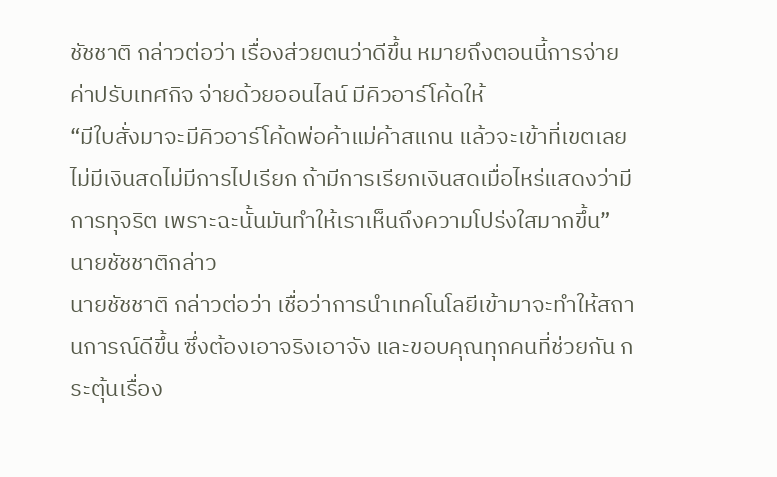ชัชชาติ กล่าวต่อว่า เรื่องส่วยตนว่าดีขึ้น หมายถึงตอนนี้การจ่ายค่าปรับเทศกิจ จ่ายด้วยออนไลน์ มีคิวอาร์โค้ดให้
“มีใบสั่งมาจะมีคิวอาร์โค้ดพ่อค้าแม่ค้าสแกน แล้วจะเข้าที่เขตเลย ไม่มีเงินสดไม่มีการไปเรียก ถ้ามีการเรียกเงินสดเมื่อไหร่แสดงว่ามีการทุจริต เพราะฉะนั้นมันทำให้เราเห็นถึงความโปร่งใสมากขึ้น” นายชัชชาติกล่าว
นายชัชชาติ กล่าวต่อว่า เชื่อว่าการนำเทคโนโลยีเข้ามาจะทําให้สถานการณ์ดีขึ้น ซึ่งต้องเอาจริงเอาจัง และขอบคุณทุกคนที่ช่วยกัน กระตุ้นเรื่อง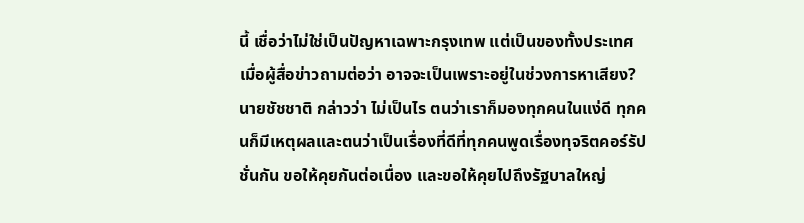นี้ เชื่อว่าไม่ใช่เป็นปัญหาเฉพาะกรุงเทพ แต่เป็นของทั้งประเทศ
เมื่อผู้สื่อข่าวถามต่อว่า อาจจะเป็นเพราะอยู่ในช่วงการหาเสียง?
นายชัชชาติ กล่าวว่า ไม่เป็นไร ตนว่าเราก็มองทุกคนในแง่ดี ทุกคนก็มีเหตุผลและตนว่าเป็นเรื่องที่ดีที่ทุกคนพูดเรื่องทุจริตคอร์รัปชั่นกัน ขอให้คุยกันต่อเนื่อง และขอให้คุยไปถึงรัฐบาลใหญ่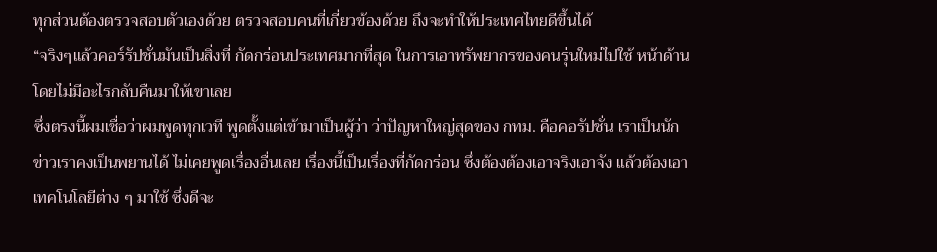ทุกส่วนต้องตรวจสอบตัวเองด้วย ตรวจสอบคนที่เกี่ยวข้องด้วย ถึงจะทำให้ประเทศไทยดีขึ้นได้
“จริงๆแล้วคอร์รัปชั่นมันเป็นสิ่งที่ กัดกร่อนประเทศมากที่สุด ในการเอาทรัพยากรของคนรุ่นใหม่ไปใช้ หน้าด้าน โดยไม่มีอะไรกลับคืนมาให้เขาเลย
ซึ่งตรงนี้ผมเชื่อว่าผมพูดทุกเวที พูดตั้งแต่เข้ามาเป็นผู้ว่า ว่าปัญหาใหญ่สุดของ กทม. คือคอรัปชั่น เราเป็นนักข่าวเราคงเป็นพยานได้ ไม่เคยพูดเรื่องอื่นเลย เรื่องนี้เป็นเรื่องที่กัดกร่อน ซึ่งต้องต้องเอาจริงเอาจัง แล้วต้องเอาเทคโนโลยีต่าง ๆ มาใช้ ซึ่งดีจะ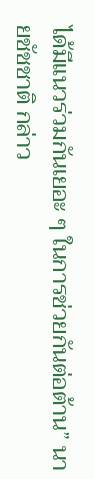ได้มีแนวร่วมกันเยอะ ๆ ในการช่วยกันต่อต้าน” นายชัชชาติ กล่าว